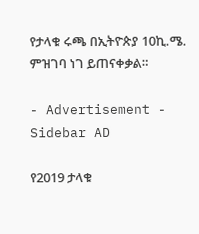የታላቁ ሩጫ በኢትዮጵያ 10ኪ.ሜ. ምዝገባ ነገ ይጠናቀቃል።

- Advertisement -
Sidebar AD

የ2019 ታላቁ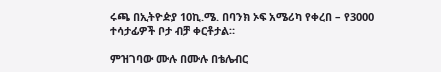ሩጫ በኢትዮዽያ 10ኪ.ሜ. በባንክ ኦፍ አሜሪካ የቀረበ – የ3000 ተሳታፊዎች ቦታ ብቻ ቀርቶታል።

ምዝገባው ሙሉ በሙሉ በቴሌብር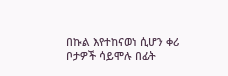በኩል እየተከናወነ ሲሆን ቀሪ ቦታዎች ሳይሞሉ በፊት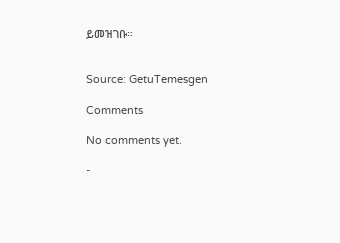ይመዝገቡ።


Source: GetuTemesgen

Comments

No comments yet.

-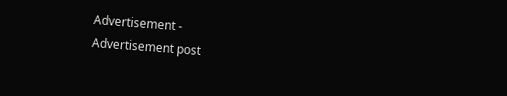Advertisement -
Advertisement post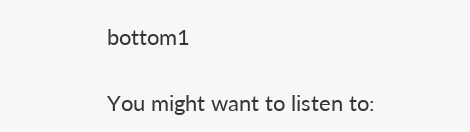bottom1

You might want to listen to: